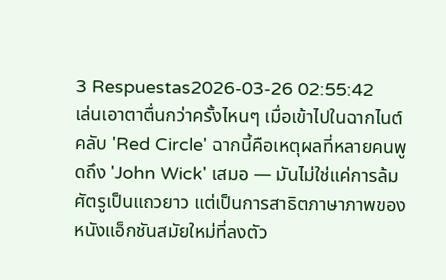3 Respuestas2026-03-26 02:55:42
เล่นเอาตาตื่นกว่าครั้งไหนๆ เมื่อเข้าไปในฉากไนต์คลับ 'Red Circle' ฉากนี้คือเหตุผลที่หลายคนพูดถึง 'John Wick' เสมอ — มันไม่ใช่แค่การล้มศัตรูเป็นแถวยาว แต่เป็นการสาธิตภาษาภาพของหนังแอ็กชันสมัยใหม่ที่ลงตัว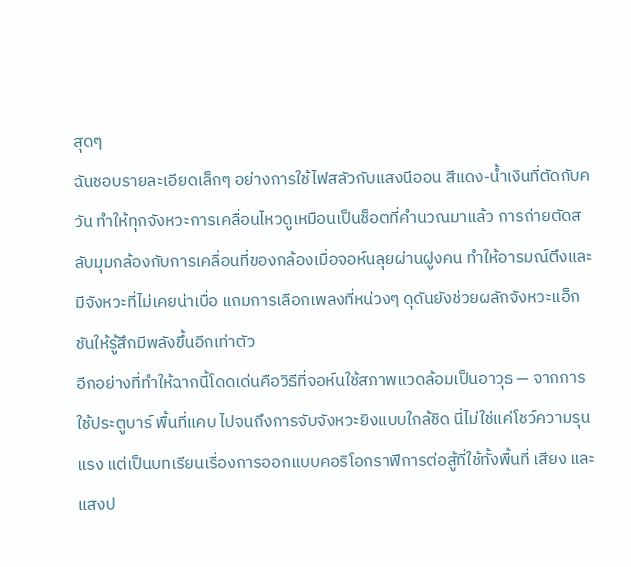สุดๆ
ฉันชอบรายละเอียดเล็กๆ อย่างการใช้ไฟสลัวกับแสงนีออน สีแดง-น้ำเงินที่ตัดกับควัน ทำให้ทุกจังหวะการเคลื่อนไหวดูเหมือนเป็นช็อตที่คำนวณมาแล้ว การถ่ายตัดสลับมุมกล้องกับการเคลื่อนที่ของกล้องเมื่อจอห์นลุยผ่านฝูงคน ทำให้อารมณ์ตึงและมีจังหวะที่ไม่เคยน่าเบื่อ แถมการเลือกเพลงที่หน่วงๆ ดุดันยังช่วยผลักจังหวะแอ็กชันให้รู้สึกมีพลังขึ้นอีกเท่าตัว
อีกอย่างที่ทำให้ฉากนี้โดดเด่นคือวิธีที่จอห์นใช้สภาพแวดล้อมเป็นอาวุธ — จากการใช้ประตูบาร์ พื้นที่แคบ ไปจนถึงการจับจังหวะยิงแบบใกล้ชิด นี่ไม่ใช่แค่โชว์ความรุนแรง แต่เป็นบทเรียนเรื่องการออกแบบคอริโอกราฟีการต่อสู้ที่ใช้ทั้งพื้นที่ เสียง และแสงป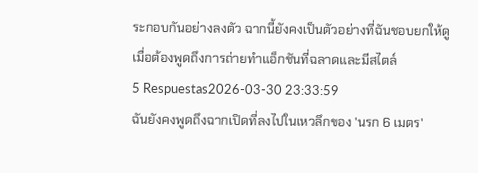ระกอบกันอย่างลงตัว ฉากนี้ยังคงเป็นตัวอย่างที่ฉันชอบยกให้ดูเมื่อต้องพูดถึงการถ่ายทำแอ็กชันที่ฉลาดและมีสไตล์
5 Respuestas2026-03-30 23:33:59
ฉันยังคงพูดถึงฉากเปิดที่ลงไปในเหวลึกของ 'นรก 6 เมตร'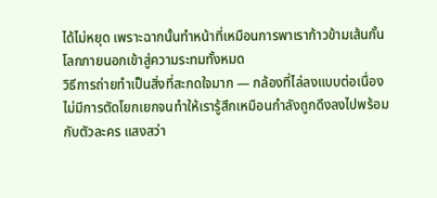ได้ไม่หยุด เพราะฉากนั้นทำหน้าที่เหมือนการพาเราก้าวข้ามเส้นกั้นโลกภายนอกเข้าสู่ความระทมทั้งหมด
วิธีการถ่ายทำเป็นสิ่งที่สะกดใจมาก — กล้องที่ไล่ลงแบบต่อเนื่อง ไม่มีการตัดโยกเยกจนทำให้เรารู้สึกเหมือนกำลังถูกดึงลงไปพร้อมกับตัวละคร แสงสว่า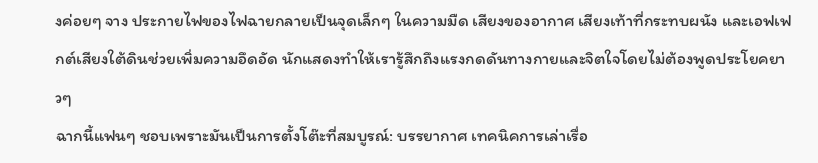งค่อยๆ จาง ประกายไฟของไฟฉายกลายเป็นจุดเล็กๆ ในความมืด เสียงของอากาศ เสียงเท้าที่กระทบผนัง และเอฟเฟกต์เสียงใต้ดินช่วยเพิ่มความอึดอัด นักแสดงทำให้เรารู้สึกถึงแรงกดดันทางกายและจิตใจโดยไม่ต้องพูดประโยคยาวๆ
ฉากนี้แฟนๆ ชอบเพราะมันเป็นการตั้งโต๊ะที่สมบูรณ์: บรรยากาศ เทคนิคการเล่าเรื่อ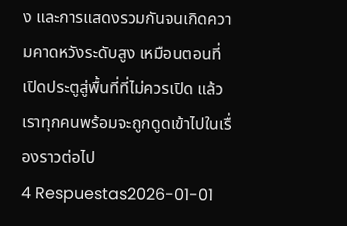ง และการแสดงรวมกันจนเกิดความคาดหวังระดับสูง เหมือนตอนที่เปิดประตูสู่พื้นที่ที่ไม่ควรเปิด แล้วเราทุกคนพร้อมจะถูกดูดเข้าไปในเรื่องราวต่อไป
4 Respuestas2026-01-01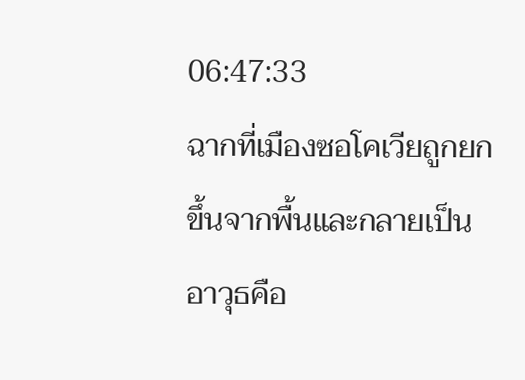06:47:33
ฉากที่เมืองซอโคเวียถูกยกขึ้นจากพื้นและกลายเป็นอาวุธคือ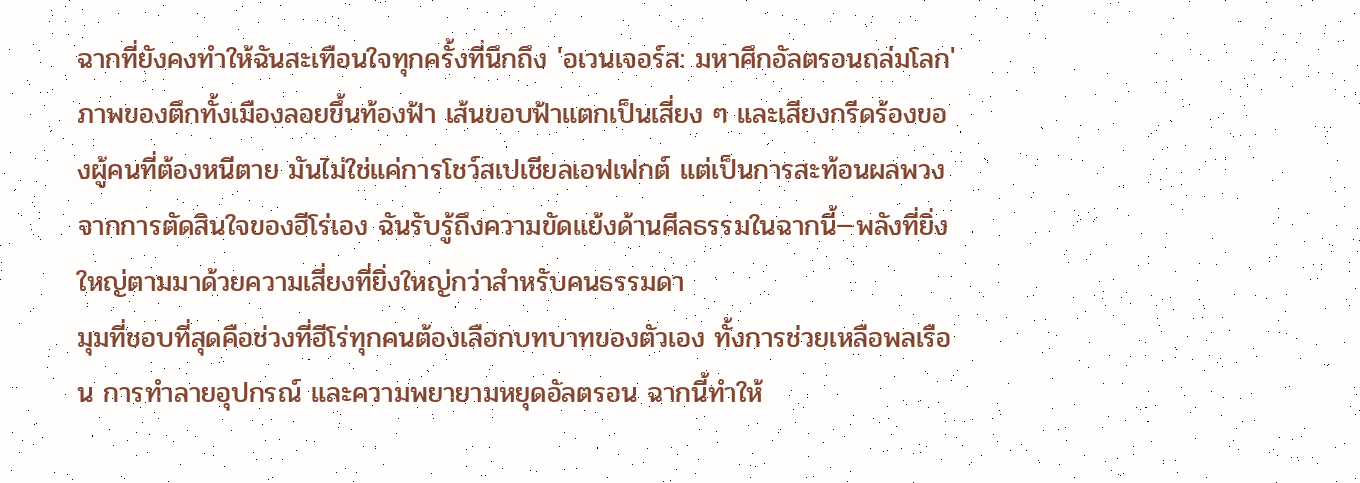ฉากที่ยังคงทำให้ฉันสะเทือนใจทุกครั้งที่นึกถึง 'อเวนเจอร์ส: มหาศึกอัลตรอนถล่มโลก'
ภาพของตึกทั้งเมืองลอยขึ้นท้องฟ้า เส้นขอบฟ้าแตกเป็นเสี่ยง ๆ และเสียงกรีดร้องของผู้คนที่ต้องหนีตาย มันไม่ใช่แค่การโชว์สเปเชียลเอฟเฟกต์ แต่เป็นการสะท้อนผลพวงจากการตัดสินใจของฮีโร่เอง ฉันรับรู้ถึงความขัดแย้งด้านศีลธรรมในฉากนี้—พลังที่ยิ่งใหญ่ตามมาด้วยความเสี่ยงที่ยิ่งใหญ่กว่าสำหรับคนธรรมดา
มุมที่ชอบที่สุดคือช่วงที่ฮีโร่ทุกคนต้องเลือกบทบาทของตัวเอง ทั้งการช่วยเหลือพลเรือน การทำลายอุปกรณ์ และความพยายามหยุดอัลตรอน ฉากนี้ทำให้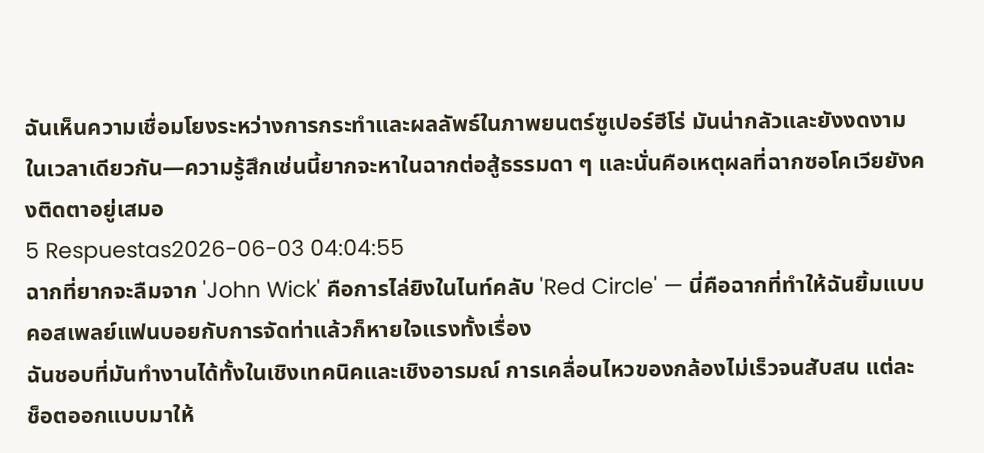ฉันเห็นความเชื่อมโยงระหว่างการกระทำและผลลัพธ์ในภาพยนตร์ซูเปอร์ฮีโร่ มันน่ากลัวและยังงดงามในเวลาเดียวกัน—ความรู้สึกเช่นนี้ยากจะหาในฉากต่อสู้ธรรมดา ๆ และนั่นคือเหตุผลที่ฉากซอโคเวียยังคงติดตาอยู่เสมอ
5 Respuestas2026-06-03 04:04:55
ฉากที่ยากจะลืมจาก 'John Wick' คือการไล่ยิงในไนท์คลับ 'Red Circle' — นี่คือฉากที่ทำให้ฉันยิ้มแบบคอสเพลย์แฟนบอยกับการจัดท่าแล้วก็หายใจแรงทั้งเรื่อง
ฉันชอบที่มันทำงานได้ทั้งในเชิงเทคนิคและเชิงอารมณ์ การเคลื่อนไหวของกล้องไม่เร็วจนสับสน แต่ละช็อตออกแบบมาให้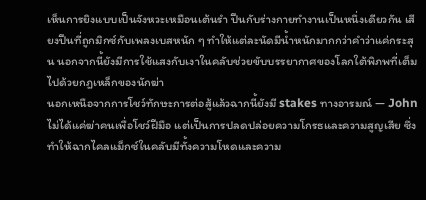เห็นการยิงแบบเป็นจังหวะเหมือนเต้นรำ ปืนกับร่างกายทำงานเป็นหนึ่งเดียวกัน เสียงปืนที่ถูกมิกซ์กับเพลงเบสหนัก ๆ ทำให้แต่ละนัดมีน้ำหนักมากกว่าคำว่าแค่กระสุน นอกจากนี้ยังมีการใช้แสงกับเงาในคลับช่วยขับบรรยากาศของโลกใต้พิภพที่เต็มไปด้วยกฎเหล็กของนักฆ่า
นอกเหนือจากการโชว์ทักษะการต่อสู้แล้วฉากนี้ยังมี stakes ทางอารมณ์ — John ไม่ได้แค่ฆ่าคนเพื่อโชว์ฝีมือ แต่เป็นการปลดปล่อยความโกรธและความสูญเสีย ซึ่งทำให้ฉากไคลแม็กซ์ในคลับมีทั้งความโหดและความ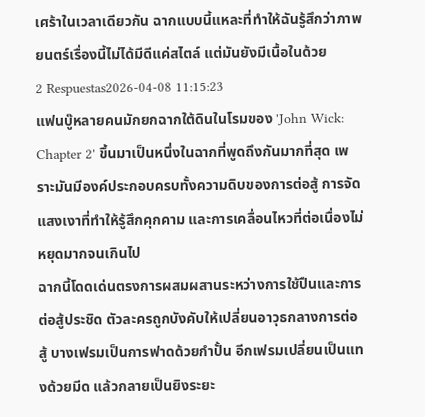เศร้าในเวลาเดียวกัน ฉากแบบนี้แหละที่ทำให้ฉันรู้สึกว่าภาพยนตร์เรื่องนี้ไม่ได้มีดีแค่สไตล์ แต่มันยังมีเนื้อในด้วย
2 Respuestas2026-04-08 11:15:23
แฟนบู๊หลายคนมักยกฉากใต้ดินในโรมของ 'John Wick: Chapter 2' ขึ้นมาเป็นหนึ่งในฉากที่พูดถึงกันมากที่สุด เพราะมันมีองค์ประกอบครบทั้งความดิบของการต่อสู้ การจัดแสงเงาที่ทำให้รู้สึกคุกคาม และการเคลื่อนไหวที่ต่อเนื่องไม่หยุดมากจนเกินไป
ฉากนี้โดดเด่นตรงการผสมผสานระหว่างการใช้ปืนและการต่อสู้ประชิด ตัวละครถูกบังคับให้เปลี่ยนอาวุธกลางการต่อสู้ บางเฟรมเป็นการฟาดด้วยกำปั้น อีกเฟรมเปลี่ยนเป็นแทงด้วยมีด แล้วกลายเป็นยิงระยะ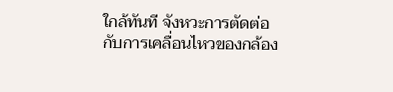ใกล้ทันที จังหวะการตัดต่อกับการเคลื่อนไหวของกล้อง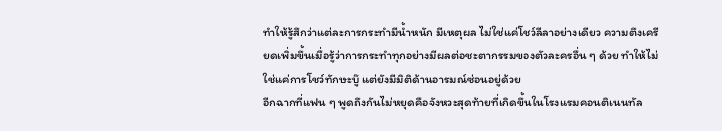ทำให้รู้สึกว่าแต่ละการกระทำมีน้ำหนัก มีเหตุผล ไม่ใช่แค่โชว์ลีลาอย่างเดียว ความตึงเครียดเพิ่มขึ้นเมื่อรู้ว่าการกระทำทุกอย่างมีผลต่อชะตากรรมของตัวละครอื่น ๆ ด้วย ทำให้ไม่ใช่แค่การโชว์ทักษะบู๊ แต่ยังมีมิติด้านอารมณ์ซ่อนอยู่ด้วย
อีกฉากที่แฟน ๆ พูดถึงกันไม่หยุดคือจังหวะสุดท้ายที่เกิดขึ้นในโรงแรมคอนติเนนทัล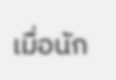เมื่อนัก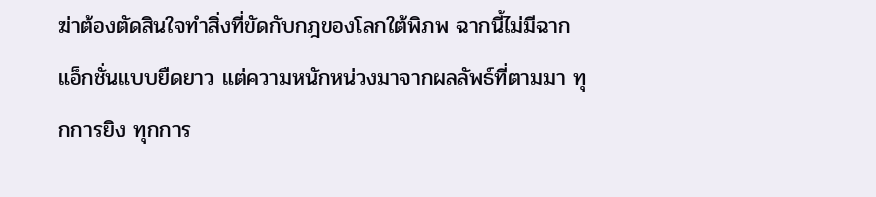ฆ่าต้องตัดสินใจทำสิ่งที่ขัดกับกฎของโลกใต้พิภพ ฉากนี้ไม่มีฉากแอ็กชั่นแบบยืดยาว แต่ความหนักหน่วงมาจากผลลัพธ์ที่ตามมา ทุกการยิง ทุกการ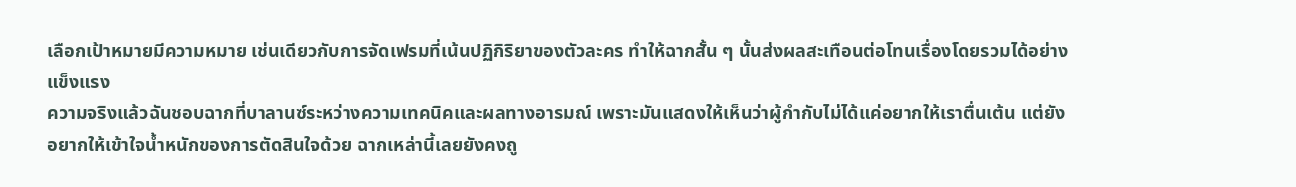เลือกเป้าหมายมีความหมาย เช่นเดียวกับการจัดเฟรมที่เน้นปฏิกิริยาของตัวละคร ทำให้ฉากสั้น ๆ นั้นส่งผลสะเทือนต่อโทนเรื่องโดยรวมได้อย่างแข็งแรง
ความจริงแล้วฉันชอบฉากที่บาลานซ์ระหว่างความเทคนิคและผลทางอารมณ์ เพราะมันแสดงให้เห็นว่าผู้กำกับไม่ได้แค่อยากให้เราตื่นเต้น แต่ยังอยากให้เข้าใจน้ำหนักของการตัดสินใจด้วย ฉากเหล่านี้เลยยังคงถู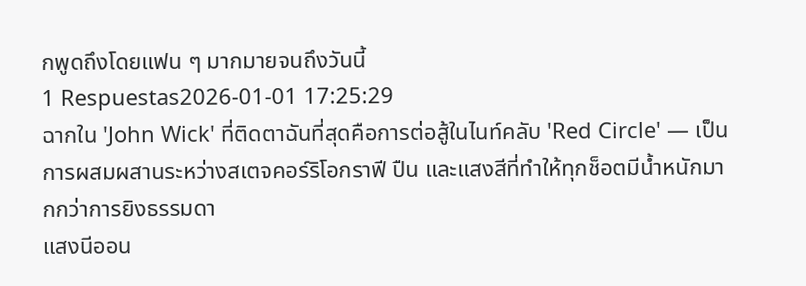กพูดถึงโดยแฟน ๆ มากมายจนถึงวันนี้
1 Respuestas2026-01-01 17:25:29
ฉากใน 'John Wick' ที่ติดตาฉันที่สุดคือการต่อสู้ในไนท์คลับ 'Red Circle' — เป็นการผสมผสานระหว่างสเตจคอร์ริโอกราฟี ปืน และแสงสีที่ทำให้ทุกช็อตมีน้ำหนักมากกว่าการยิงธรรมดา
แสงนีออน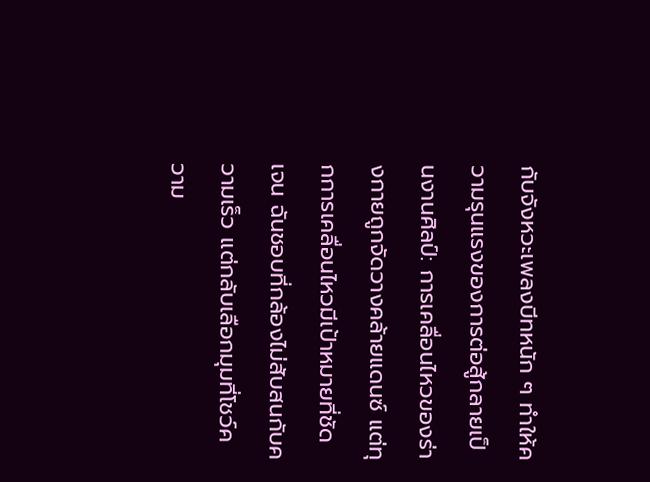กับจังหวะเพลงบีทหนัก ๆ ทำให้ความรุนแรงของการต่อสู้กลายเป็นงานศิลป์: การเคลื่อนไหวของร่างกายถูกจัดวางคล้ายแดนซ์ แต่ทุกการเคลื่อนไหวมีเป้าหมายที่ชัดเจน ฉันชอบที่กล้องไม่สับสนกับความเร็ว แต่กลับเลือกมุมที่โชว์ความ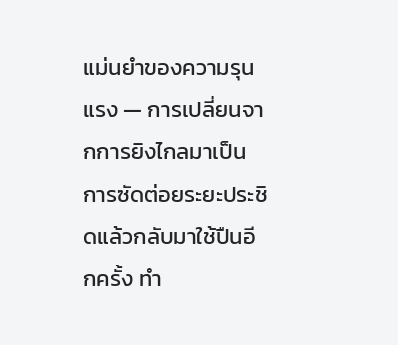แม่นยำของความรุนแรง — การเปลี่ยนจากการยิงไกลมาเป็นการซัดต่อยระยะประชิดแล้วกลับมาใช้ปืนอีกครั้ง ทำ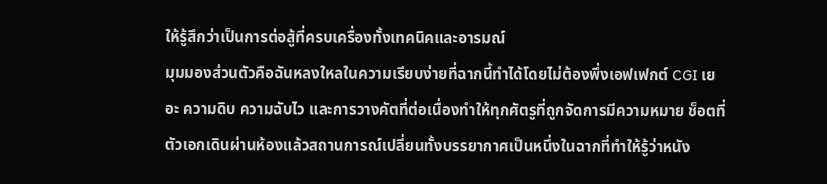ให้รู้สึกว่าเป็นการต่อสู้ที่ครบเครื่องทั้งเทคนิคและอารมณ์
มุมมองส่วนตัวคือฉันหลงใหลในความเรียบง่ายที่ฉากนี้ทำได้โดยไม่ต้องพึ่งเอฟเฟกต์ CGI เยอะ ความดิบ ความฉับไว และการวางคัตที่ต่อเนื่องทำให้ทุกศัตรูที่ถูกจัดการมีความหมาย ช็อตที่ตัวเอกเดินผ่านห้องแล้วสถานการณ์เปลี่ยนทั้งบรรยากาศเป็นหนึ่งในฉากที่ทำให้รู้ว่าหนัง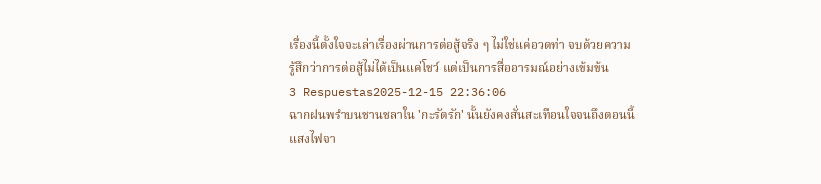เรื่องนี้ตั้งใจจะเล่าเรื่องผ่านการต่อสู้จริง ๆ ไม่ใช่แค่อวดท่า จบด้วยความรู้สึกว่าการต่อสู้ไม่ได้เป็นแค่โชว์ แต่เป็นการสื่ออารมณ์อย่างเข้มข้น
3 Respuestas2025-12-15 22:36:06
ฉากฝนพรำบนชานชลาใน 'กะรัตรัก' นั้นยังคงสั่นสะเทือนใจจนถึงตอนนี้
แสงไฟจา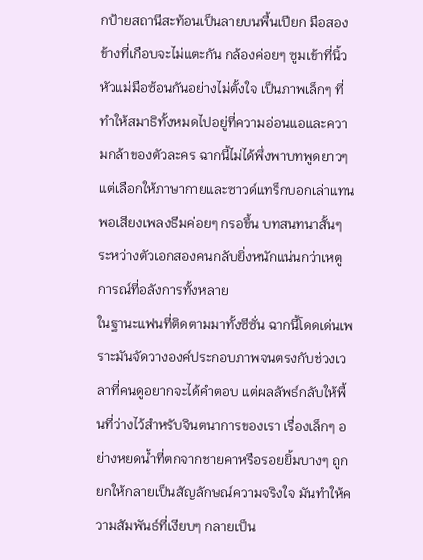กป้ายสถานีสะท้อนเป็นลายบนพื้นเปียก มือสองข้างที่เกือบจะไม่แตะกัน กล้องค่อยๆ ซูมเข้าที่นิ้วหัวแม่มือซ้อนกันอย่างไม่ตั้งใจ เป็นภาพเล็กๆ ที่ทำให้สมาธิทั้งหมดไปอยู่ที่ความอ่อนแอและความกล้าของตัวละคร ฉากนี้ไม่ได้พึ่งพาบทพูดยาวๆ แต่เลือกให้ภาษากายและซาวด์แทร็กบอกเล่าแทน พอเสียงเพลงธีมค่อยๆ กรอขึ้น บทสนทนาสั้นๆ ระหว่างตัวเอกสองคนกลับยิ่งหนักแน่นกว่าเหตูการณ์ที่อลังการทั้งหลาย
ในฐานะแฟนที่ติดตามมาทั้งซีซั่น ฉากนี้โดดเด่นเพราะมันจัดวางองค์ประกอบภาพจนตรงกับช่วงเวลาที่คนดูอยากจะได้คำตอบ แต่ผลลัพธ์กลับให้พื้นที่ว่างไว้สำหรับจินตนาการของเรา เรื่องเล็กๆ อย่างหยดน้ำที่ตกจากชายคาหรือรอยยิ้มบางๆ ถูกยกให้กลายเป็นสัญลักษณ์ความจริงใจ มันทำให้ความสัมพันธ์ที่เงียบๆ กลายเป็น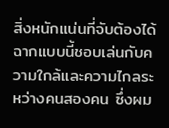สิ่งหนักแน่นที่จับต้องได้
ฉากแบบนี้ชอบเล่นกับความใกล้และความไกลระหว่างคนสองคน ซึ่งผม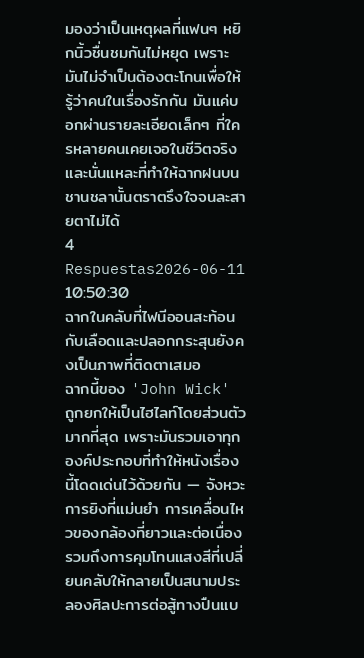มองว่าเป็นเหตุผลที่แฟนๆ หยิกนิ้วชื่นชมกันไม่หยุด เพราะมันไม่จำเป็นต้องตะโกนเพื่อให้รู้ว่าคนในเรื่องรักกัน มันแค่บอกผ่านรายละเอียดเล็กๆ ที่ใครหลายคนเคยเจอในชีวิตจริง และนั่นแหละที่ทำให้ฉากฝนบนชานชลานั้นตราตรึงใจจนละสายตาไม่ได้
4 Respuestas2026-06-11 10:50:30
ฉากในคลับที่ไฟนีออนสะท้อนกับเลือดและปลอกกระสุนยังคงเป็นภาพที่ติดตาเสมอ
ฉากนี้ของ 'John Wick' ถูกยกให้เป็นไฮไลท์โดยส่วนตัวมากที่สุด เพราะมันรวมเอาทุกองค์ประกอบที่ทำให้หนังเรื่องนี้โดดเด่นไว้ด้วยกัน — จังหวะการยิงที่แม่นยำ การเคลื่อนไหวของกล้องที่ยาวและต่อเนื่อง รวมถึงการคุมโทนแสงสีที่เปลี่ยนคลับให้กลายเป็นสนามประลองศิลปะการต่อสู้ทางปืนแบ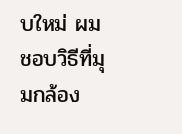บใหม่ ผมชอบวิธีที่มุมกล้อง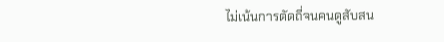ไม่เน้นการตัดถี่จนคนดูสับสน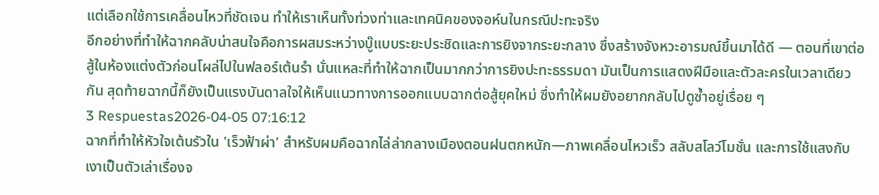แต่เลือกใช้การเคลื่อนไหวที่ชัดเจน ทำให้เราเห็นทั้งท่วงท่าและเทคนิคของจอห์นในกรณีปะทะจริง
อีกอย่างที่ทำให้ฉากคลับน่าสนใจคือการผสมระหว่างบู๊แบบระยะประชิดและการยิงจากระยะกลาง ซึ่งสร้างจังหวะอารมณ์ขึ้นมาได้ดี — ตอนที่เขาต่อสู้ในห้องแต่งตัวก่อนโผล่ไปในฟลอร์เต้นรำ นั่นแหละที่ทำให้ฉากเป็นมากกว่าการยิงปะทะธรรมดา มันเป็นการแสดงฝีมือและตัวละครในเวลาเดียวกัน สุดท้ายฉากนี้ก็ยังเป็นแรงบันดาลใจให้เห็นแนวทางการออกแบบฉากต่อสู้ยุคใหม่ ซึ่งทำให้ผมยังอยากกลับไปดูซ้ำอยู่เรื่อย ๆ
3 Respuestas2026-04-05 07:16:12
ฉากที่ทำให้หัวใจเต้นรัวใน 'เร็วฟ้าผ่า' สำหรับผมคือฉากไล่ล่ากลางเมืองตอนฝนตกหนัก—ภาพเคลื่อนไหวเร็ว สลับสโลว์โมชั่น และการใช้แสงกับเงาเป็นตัวเล่าเรื่องจ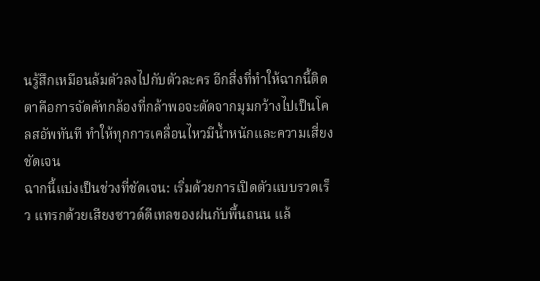นรู้สึกเหมือนล้มตัวลงไปกับตัวละคร อีกสิ่งที่ทำให้ฉากนี้ติดตาคือการจัดคัทกล้องที่กล้าพอจะตัดจากมุมกว้างไปเป็นโคลสอัพทันที ทำให้ทุกการเคลื่อนไหวมีน้ำหนักและความเสี่ยงชัดเจน
ฉากนี้แบ่งเป็นช่วงที่ชัดเจน: เริ่มด้วยการเปิดตัวแบบรวดเร็ว แทรกด้วยเสียงซาวด์ดีเทลของฝนกับพื้นถนน แล้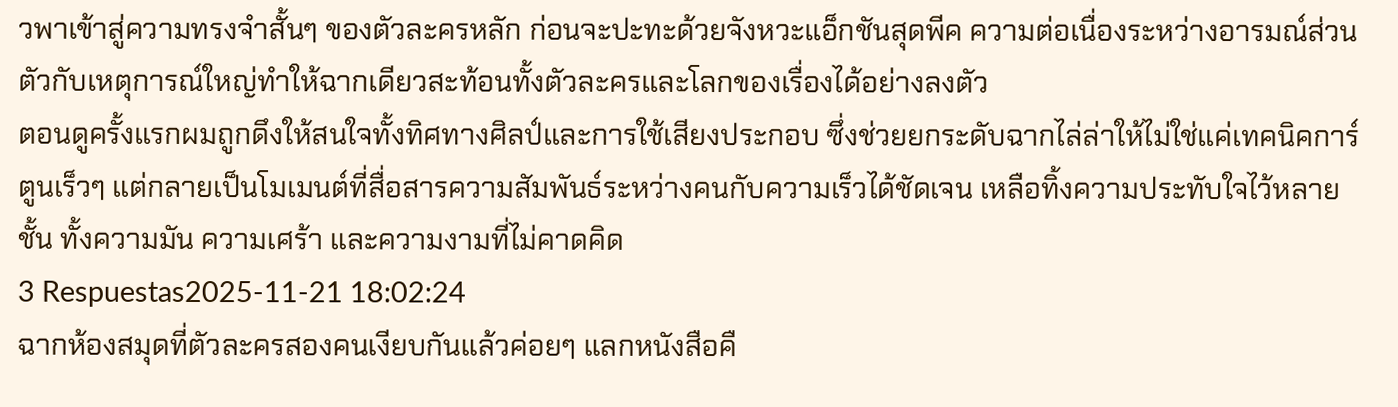วพาเข้าสู่ความทรงจำสั้นๆ ของตัวละครหลัก ก่อนจะปะทะด้วยจังหวะแอ็กชันสุดพีค ความต่อเนื่องระหว่างอารมณ์ส่วนตัวกับเหตุการณ์ใหญ่ทำให้ฉากเดียวสะท้อนทั้งตัวละครและโลกของเรื่องได้อย่างลงตัว
ตอนดูครั้งแรกผมถูกดึงให้สนใจทั้งทิศทางศิลป์และการใช้เสียงประกอบ ซึ่งช่วยยกระดับฉากไล่ล่าให้ไม่ใช่แค่เทคนิคการ์ตูนเร็วๆ แต่กลายเป็นโมเมนต์ที่สื่อสารความสัมพันธ์ระหว่างคนกับความเร็วได้ชัดเจน เหลือทิ้งความประทับใจไว้หลายชั้น ทั้งความมัน ความเศร้า และความงามที่ไม่คาดคิด
3 Respuestas2025-11-21 18:02:24
ฉากห้องสมุดที่ตัวละครสองคนเงียบกันแล้วค่อยๆ แลกหนังสือคื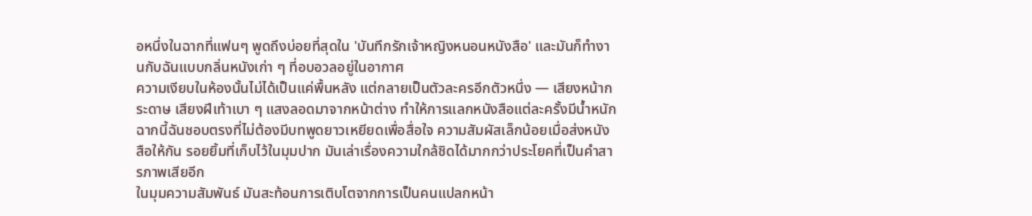อหนึ่งในฉากที่แฟนๆ พูดถึงบ่อยที่สุดใน 'บันทึกรักเจ้าหญิงหนอนหนังสือ' และมันก็ทำงานกับฉันแบบกลิ่นหนังเก่า ๆ ที่อบอวลอยู่ในอากาศ
ความเงียบในห้องนั้นไม่ได้เป็นแค่พื้นหลัง แต่กลายเป็นตัวละครอีกตัวหนึ่ง — เสียงหน้ากระดาษ เสียงฝีเท้าเบา ๆ แสงลอดมาจากหน้าต่าง ทำให้การแลกหนังสือแต่ละครั้งมีน้ำหนัก ฉากนี้ฉันชอบตรงที่ไม่ต้องมีบทพูดยาวเหยียดเพื่อสื่อใจ ความสัมผัสเล็กน้อยเมื่อส่งหนังสือให้กัน รอยยิ้มที่เก็บไว้ในมุมปาก มันเล่าเรื่องความใกล้ชิดได้มากกว่าประโยคที่เป็นคำสารภาพเสียอีก
ในมุมความสัมพันธ์ มันสะท้อนการเติบโตจากการเป็นคนแปลกหน้า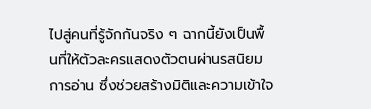ไปสู่คนที่รู้จักกันจริง ๆ ฉากนี้ยังเป็นพื้นที่ให้ตัวละครแสดงตัวตนผ่านรสนิยมการอ่าน ซึ่งช่วยสร้างมิติและความเข้าใจ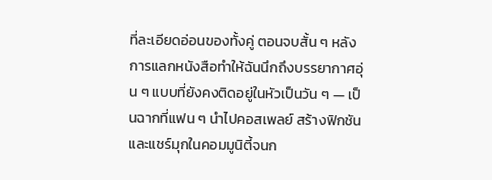ที่ละเอียดอ่อนของทั้งคู่ ตอนจบสั้น ๆ หลังการแลกหนังสือทำให้ฉันนึกถึงบรรยากาศอุ่น ๆ แบบที่ยังคงติดอยู่ในหัวเป็นวัน ๆ — เป็นฉากที่แฟน ๆ นำไปคอสเพลย์ สร้างฟิกชัน และแชร์มุกในคอมมูนิตี้จนก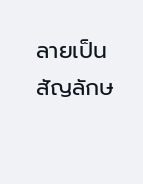ลายเป็นสัญลักษ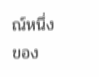ณ์หนึ่งของ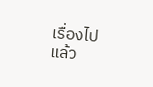เรื่องไปแล้ว